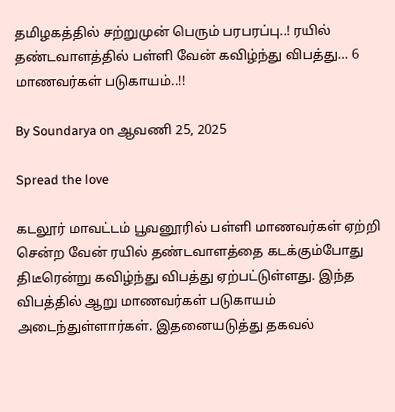தமிழகத்தில் சற்றுமுன் பெரும் பரபரப்பு..! ரயில் தண்டவாளத்தில் பள்ளி வேன் கவிழ்ந்து விபத்து… 6 மாணவர்கள் படுகாயம்..!!

By Soundarya on ஆவணி 25, 2025

Spread the love

கடலூர் மாவட்டம் பூவனூரில் பள்ளி மாணவர்கள் ஏற்றி சென்ற வேன் ரயில் தண்டவாளத்தை கடக்கும்போது திடீரென்று கவிழ்ந்து விபத்து ஏற்பட்டுள்ளது. இந்த விபத்தில் ஆறு மாணவர்கள் படுகாயம் அடைந்துள்ளார்கள். இதனையடுத்து தகவல்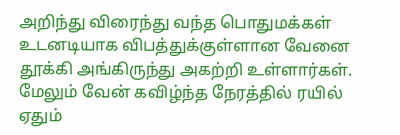அறிந்து விரைந்து வந்த பொதுமக்கள் உடனடியாக விபத்துக்குள்ளான வேனை தூக்கி அங்கிருந்து அகற்றி உள்ளார்கள். மேலும் வேன் கவிழ்ந்த நேரத்தில் ரயில் ஏதும்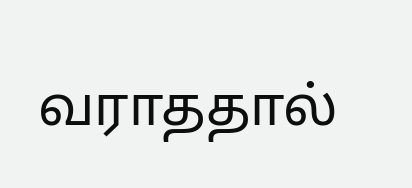வராததால்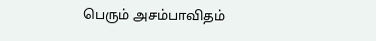பெரும் அசம்பாவிதம்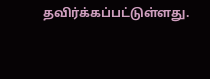தவிர்க்கப்பட்டுள்ளது.